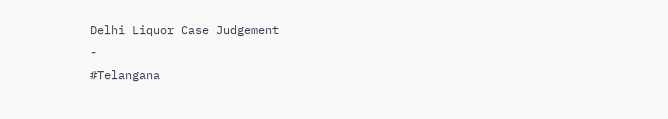Delhi Liquor Case Judgement
-
#Telangana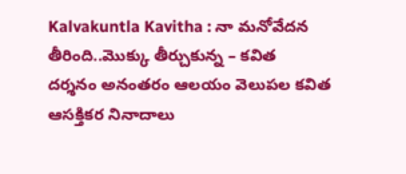Kalvakuntla Kavitha : నా మనోవేదన తీరింది..మొక్కు తీర్చుకున్న – కవిత
దర్శనం అనంతరం ఆలయం వెలుపల కవిత ఆసక్తికర నినాదాలు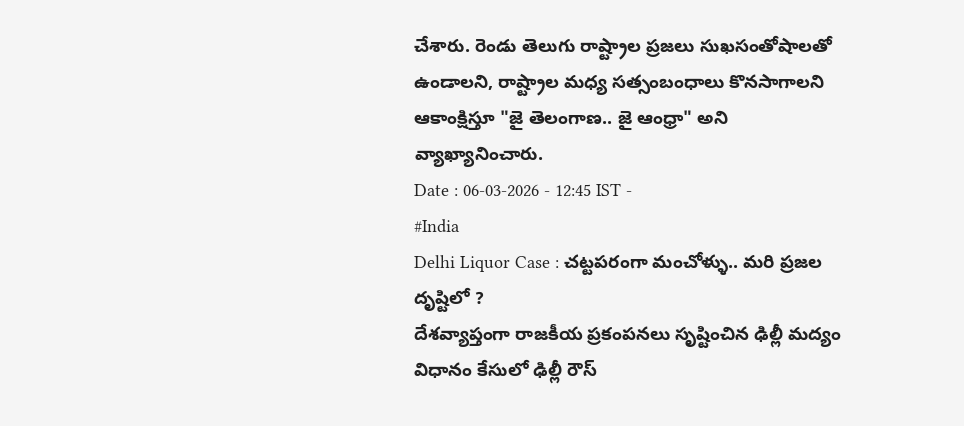చేశారు. రెండు తెలుగు రాష్ట్రాల ప్రజలు సుఖసంతోషాలతో ఉండాలని, రాష్ట్రాల మధ్య సత్సంబంధాలు కొనసాగాలని ఆకాంక్షిస్తూ "జై తెలంగాణ.. జై ఆంధ్రా" అని వ్యాఖ్యానించారు.
Date : 06-03-2026 - 12:45 IST -
#India
Delhi Liquor Case : చట్టపరంగా మంచోళ్ళు.. మరి ప్రజల దృష్టిలో ?
దేశవ్యాప్తంగా రాజకీయ ప్రకంపనలు సృష్టించిన ఢిల్లీ మద్యం విధానం కేసులో ఢిల్లీ రౌస్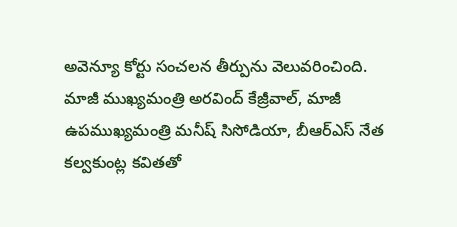అవెన్యూ కోర్టు సంచలన తీర్పును వెలువరించింది. మాజీ ముఖ్యమంత్రి అరవింద్ కేజ్రీవాల్, మాజీ ఉపముఖ్యమంత్రి మనీష్ సిసోడియా, బీఆర్ఎస్ నేత కల్వకుంట్ల కవితతో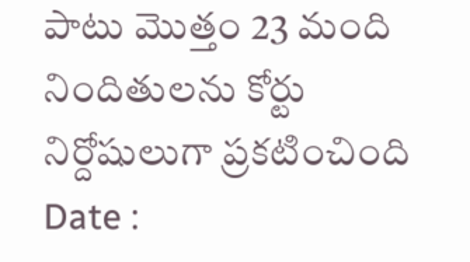పాటు మొత్తం 23 మంది నిందితులను కోర్టు నిర్దోషులుగా ప్రకటించింది
Date :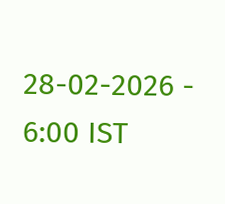28-02-2026 - 6:00 IST